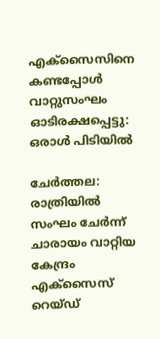എക‌്സൈസിനെ കണ്ടപ്പോൾ വാറ്റുസംഘം ഓടിരക്ഷപ്പെട്ടു: ഒരാൾ പിടിയിൽ

ചേർത്തല: രാത്രിയിൽ സംഘം ചേർന്ന‌് ചാരായം വാറ്റിയ കേന്ദ്രം എക‌്സൈസ‌് റെയ്ഡ്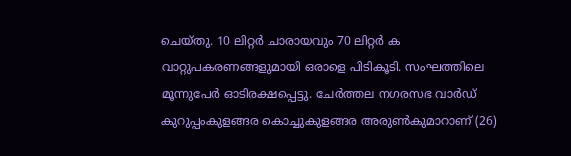ചെയ‌്തു. 10 ലിറ്റർ ചാരായവും 70 ലിറ്റർ ക വാറ്റുപകരണങ്ങളുമായി ഒരാളെ പിടികൂടി. സംഘത്തിലെ മൂന്നുപേർ ഓടിരക്ഷപ്പെട്ടു. ചേർത്തല നഗരസഭ വാർഡ് കുറുപ്പംകുളങ്ങര കൊച്ചുകുളങ്ങര അരുൺകുമാറാണ് (26)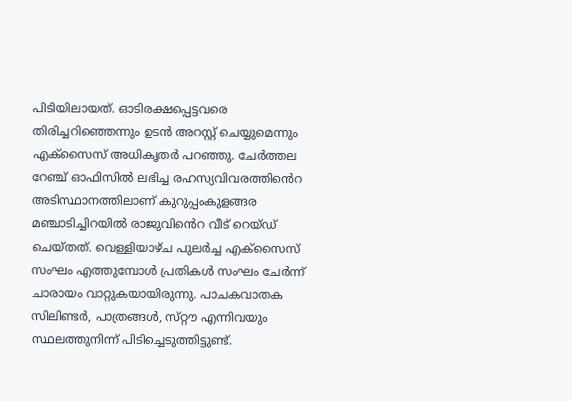പിടിയിലായത‌്. ഓടിരക്ഷപ്പെട്ടവരെ തിരിച്ചറിഞ്ഞെന്നും ഉടൻ അറസ്റ്റ് ചെയ്യുമെന്നും എക‌്സൈസ‌് അധികൃതർ പറഞ്ഞു. ചേർത്തല റേഞ്ച‌് ഓഫിസിൽ ലഭിച്ച രഹസ്യവിവരത്തിൻെറ അടിസ്ഥാനത്തിലാണ് കുറുപ്പംകുളങ്ങര മഞ്ചാടിച്ചിറയിൽ രാജുവിൻെറ വീട് റെയ്ഡ് ചെയ്തത്. വെള്ളിയാഴ‌്ച പുലർച്ച എക്സൈസ് സംഘം എത്തുമ്പോൾ പ്രതികൾ സംഘം ചേർന്ന് ചാരായം വാറ്റുകയായിരുന്നു‌. പാചകവാതക സിലിണ്ടർ, പാത്രങ്ങൾ, സ‌്റ്റൗ എന്നിവയും സ്ഥലത്തുനിന്ന് പിടിച്ചെടുത്തിട്ടുണ്ട്.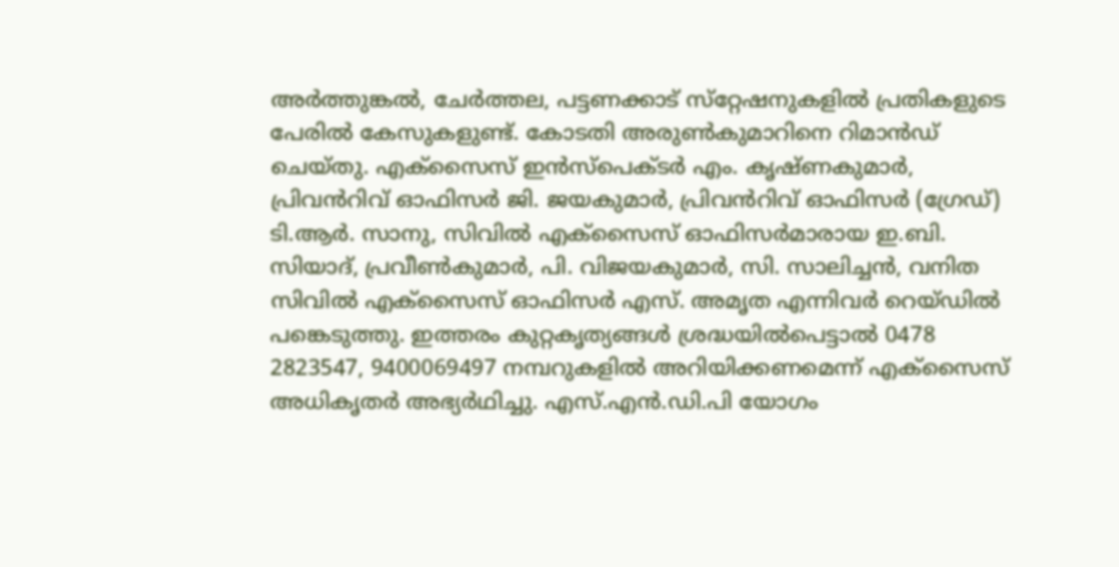അർത്തുങ്കൽ, ചേർത്തല, പട്ടണക്കാട‌് സ‌്റ്റേഷനുകളിൽ പ്രതികളുടെ പേരിൽ കേസുകളുണ്ട‌്. കോടതി അരുൺകുമാറിനെ റിമാൻഡ് ചെയ‌്തു. എക‌്സൈസ‌് ഇൻസ‌്പെക്ടർ എം. കൃഷ‌്ണകുമാർ, പ്രിവൻറിവ‌് ഓഫിസർ ജി. ജയകുമാർ, പ്രിവൻറിവ‌് ഓഫിസർ (ഗ്രേഡ‌്) ടി.ആർ. സാനു, സിവിൽ എക‌്സൈസ‌് ഓഫിസർമാരായ ഇ.ബി. സിയാദ‌്, പ്രവീൺകുമാർ, പി. വിജയകുമാർ, സി. സാലിച്ചൻ, വനിത സിവിൽ എക‌്സൈസ‌് ഓഫിസർ എസ‌്. അമൃത എന്നിവർ റെയ‌്ഡിൽ പങ്കെടുത്തു. ഇത്തരം കുറ്റകൃത്യങ്ങൾ ശ്രദ്ധയിൽപെട്ടാൽ 0478 2823547, 9400069497 നമ്പറുകളിൽ അറിയിക്കണമെന്ന‌് എക‌്സൈസ‌് അധികൃതർ അഭ്യർഥിച്ചു. എസ്.എൻ.ഡി.പി യോഗം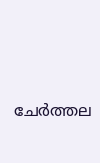ചേർത്തല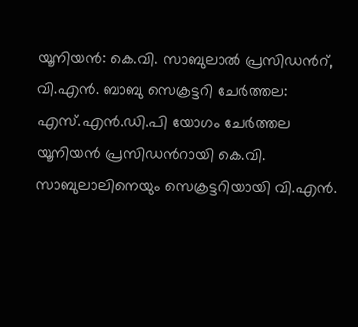യൂനിയൻ: കെ.വി. സാബുലാൽ പ്രസിഡൻറ്, വി.എൻ. ബാബു സെക്രട്ടറി ചേർത്തല: എസ്.എൻ.ഡി.പി യോഗം ചേർത്തല യൂനിയൻ പ്രസിഡൻറായി കെ.വി. സാബുലാലിനെയും സെക്രട്ടറിയായി വി.എൻ.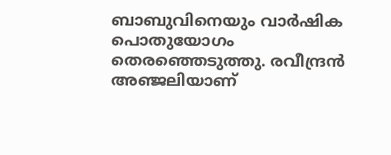ബാബുവിനെയും വാർഷിക പൊതുയോഗം തെരഞ്ഞെടുത്തു. രവീന്ദ്രൻ അഞ്ജലിയാണ്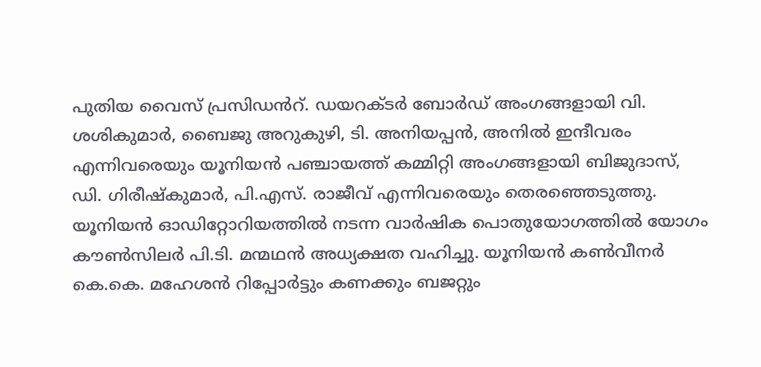പുതിയ വൈസ് പ്രസിഡൻറ്. ഡയറക്ടർ ബോർഡ് അംഗങ്ങളായി വി. ശശികുമാർ, ബൈജു അറുകുഴി, ടി. അനിയപ്പൻ, അനിൽ ഇന്ദീവരം എന്നിവരെയും യൂനിയൻ പഞ്ചായത്ത് കമ്മിറ്റി അംഗങ്ങളായി ബിജുദാസ്, ഡി. ഗിരീഷ്കുമാർ, പി.എസ്. രാജീവ് എന്നിവരെയും തെരഞ്ഞെടുത്തു. യൂനിയൻ ഓഡിറ്റോറിയത്തിൽ നടന്ന വാർഷിക പൊതുയോഗത്തിൽ യോഗം കൗൺസിലർ പി.ടി. മന്മഥൻ അധ്യക്ഷത വഹിച്ചു. യൂനിയൻ കൺവീനർ കെ.കെ. മഹേശൻ റിപ്പോർട്ടും കണക്കും ബജറ്റും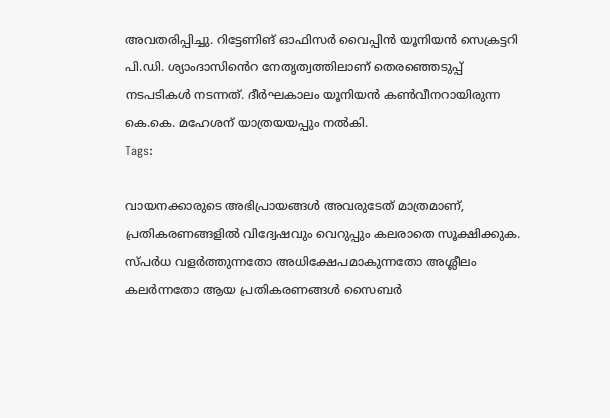അവതരിപ്പിച്ചു. റിട്ടേണിങ് ഓഫിസർ വൈപ്പിൻ യൂനിയൻ സെക്രട്ടറി പി.ഡി. ശ്യാംദാസിൻെറ നേതൃത്വത്തിലാണ് തെരഞ്ഞെടുപ്പ് നടപടികൾ നടന്നത്. ദീർഘകാലം യൂനിയൻ കൺവീനറായിരുന്ന കെ.കെ. മഹേശന് യാത്രയയപ്പും നൽകി.
Tags:

വായനക്കാരുടെ അഭിപ്രായങ്ങള്‍ അവരുടേത് മാത്രമാണ്, പ്രതികരണങ്ങളിൽ വിദ്വേഷവും വെറുപ്പും കലരാതെ സൂക്ഷിക്കുക. സ്പർധ വളർത്തുന്നതോ അധിക്ഷേപമാകുന്നതോ അശ്ലീലം കലർന്നതോ ആയ പ്രതികരണങ്ങൾ സൈബർ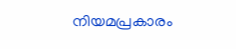നിയമപ്രകാരം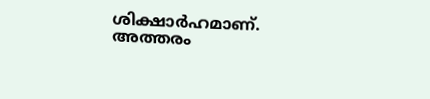ശിക്ഷാർഹമാണ്. അത്തരം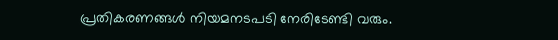പ്രതികരണങ്ങൾ നിയമനടപടി നേരിടേണ്ടി വരും.